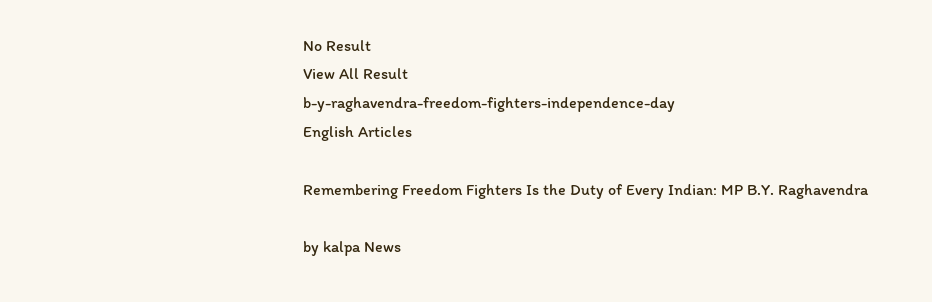No Result
View All Result
b-y-raghavendra-freedom-fighters-independence-day
English Articles

Remembering Freedom Fighters Is the Duty of Every Indian: MP B.Y. Raghavendra

by kalpa News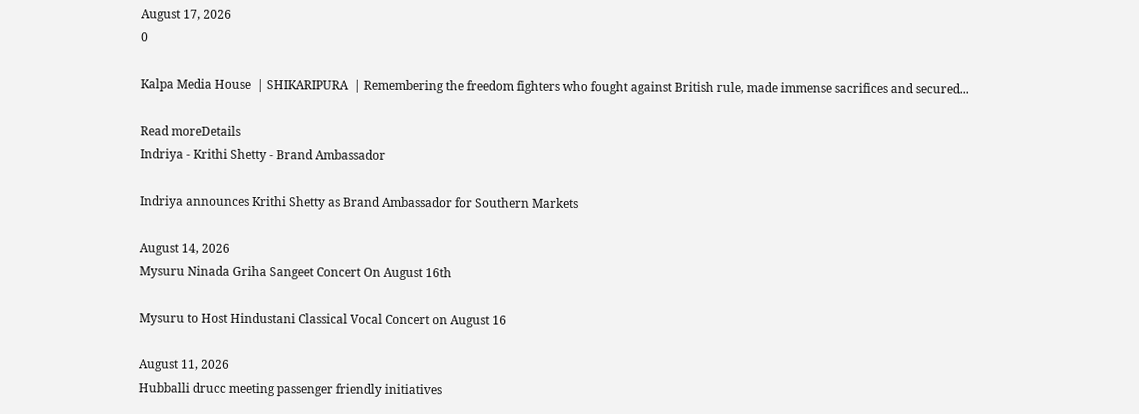August 17, 2026
0

Kalpa Media House  | SHIKARIPURA  | Remembering the freedom fighters who fought against British rule, made immense sacrifices and secured...

Read moreDetails
Indriya - Krithi Shetty - Brand Ambassador

Indriya announces Krithi Shetty as Brand Ambassador for Southern Markets

August 14, 2026
Mysuru Ninada Griha Sangeet Concert On August 16th

Mysuru to Host Hindustani Classical Vocal Concert on August 16

August 11, 2026
Hubballi drucc meeting passenger friendly initiatives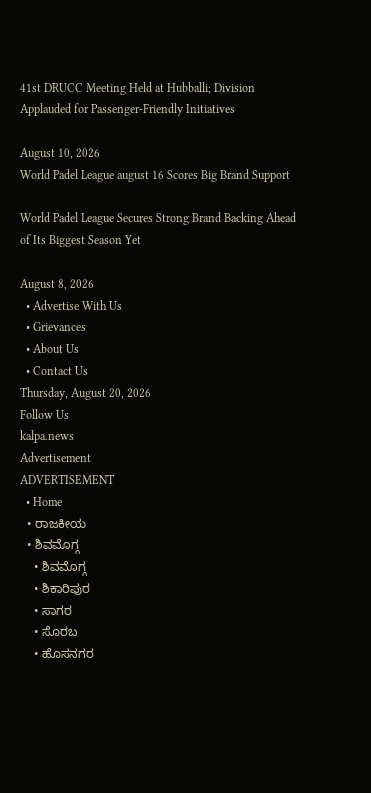41st DRUCC Meeting Held at Hubballi; Division Applauded for Passenger-Friendly Initiatives

August 10, 2026
World Padel League august 16 Scores Big Brand Support

World Padel League Secures Strong Brand Backing Ahead of Its Biggest Season Yet

August 8, 2026
  • Advertise With Us
  • Grievances
  • About Us
  • Contact Us
Thursday, August 20, 2026
Follow Us
kalpa.news
Advertisement
ADVERTISEMENT
  • Home
  • ರಾಜಕೀಯ
  • ಶಿವಮೊಗ್ಗ
    • ಶಿವಮೊಗ್ಗ
    • ಶಿಕಾರಿಪುರ
    • ಸಾಗರ
    • ಸೊರಬ
    • ಹೊಸನಗರ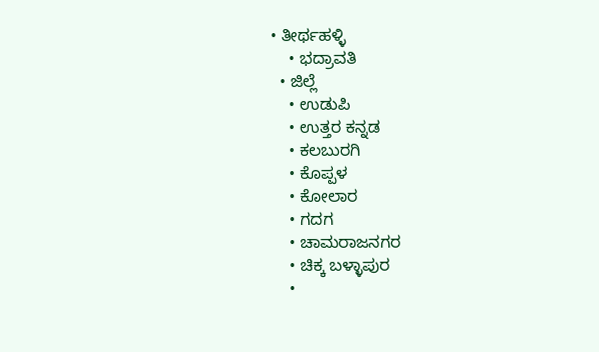• ತೀರ್ಥಹಳ್ಳಿ
    • ಭದ್ರಾವತಿ
  • ಜಿಲ್ಲೆ
    • ಉಡುಪಿ
    • ಉತ್ತರ ಕನ್ನಡ
    • ಕಲಬುರಗಿ
    • ಕೊಪ್ಪಳ
    • ಕೋಲಾರ
    • ಗದಗ
    • ಚಾಮರಾಜನಗರ
    • ಚಿಕ್ಕ ಬಳ್ಳಾಪುರ
    •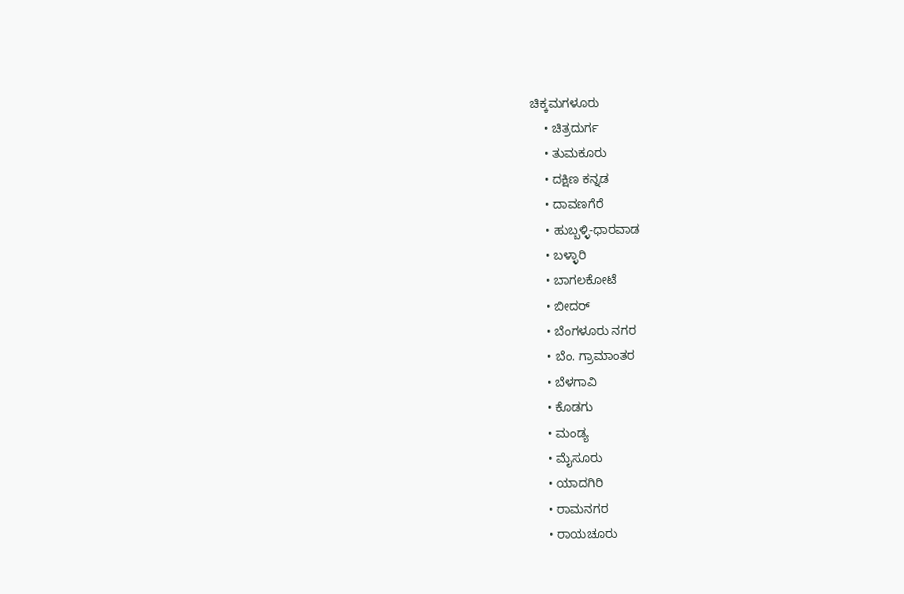ಚಿಕ್ಕಮಗಳೂರು
    • ಚಿತ್ರದುರ್ಗ
    • ತುಮಕೂರು
    • ದಕ್ಷಿಣ ಕನ್ನಡ
    • ದಾವಣಗೆರೆ
    • ಹುಬ್ಬಳ್ಳಿ-ಧಾರವಾಡ
    • ಬಳ್ಳಾರಿ
    • ಬಾಗಲಕೋಟೆ
    • ಬೀದರ್
    • ಬೆಂಗಳೂರು ನಗರ
    • ಬೆಂ. ಗ್ರಾಮಾಂತರ
    • ಬೆಳಗಾವಿ
    • ಕೊಡಗು
    • ಮಂಡ್ಯ
    • ಮೈಸೂರು
    • ಯಾದಗಿರಿ
    • ರಾಮನಗರ
    • ರಾಯಚೂರು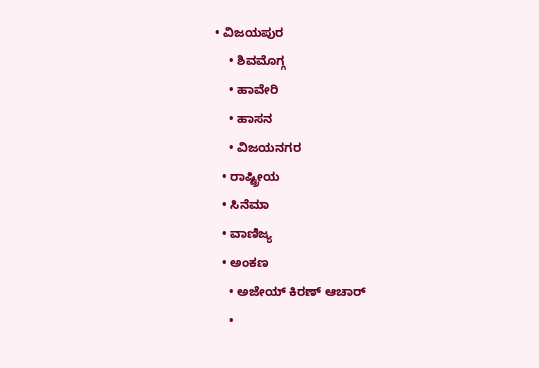• ವಿಜಯಪುರ
    • ಶಿವಮೊಗ್ಗ
    • ಹಾವೇರಿ
    • ಹಾಸನ
    • ವಿಜಯನಗರ
  • ರಾಷ್ಟ್ರೀಯ
  • ಸಿನೆಮಾ
  • ವಾಣಿಜ್ಯ
  • ಅಂಕಣ
    • ಅಜೇಯ್ ಕಿರಣ್ ಆಚಾರ್
    •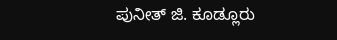ಪುನೀತ್ ಜಿ. ಕೂಡ್ಲೂರು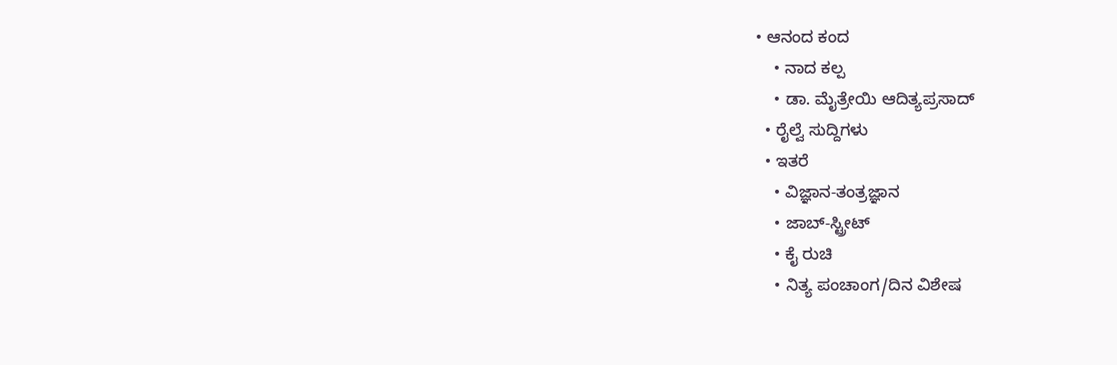• ಆನಂದ ಕಂದ
    • ನಾದ ಕಲ್ಪ
    • ಡಾ. ಮೈತ್ರೇಯಿ ಆದಿತ್ಯಪ್ರಸಾದ್
  • ರೈಲ್ವೆ ಸುದ್ದಿಗಳು
  • ಇತರೆ
    • ವಿಜ್ಞಾನ-ತಂತ್ರಜ್ಞಾನ
    • ಜಾಬ್-ಸ್ಟ್ರೀಟ್
    • ಕೈ ರುಚಿ
    • ನಿತ್ಯ ಪಂಚಾಂಗ/ದಿನ ವಿಶೇಷ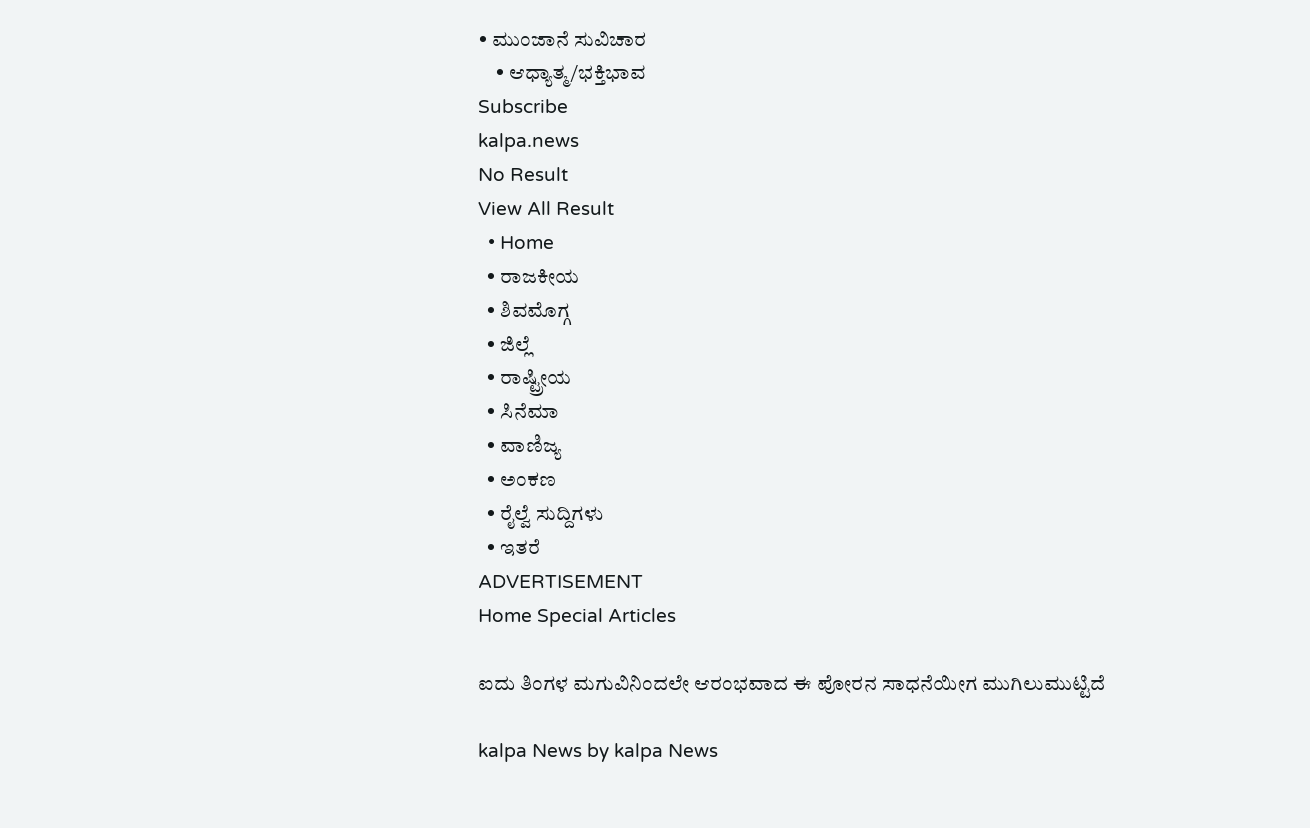• ಮುಂಜಾನೆ ಸುವಿಚಾರ
    • ಆಧ್ಯಾತ್ಮ/ಭಕ್ತಿಭಾವ
Subscribe
kalpa.news
No Result
View All Result
  • Home
  • ರಾಜಕೀಯ
  • ಶಿವಮೊಗ್ಗ
  • ಜಿಲ್ಲೆ
  • ರಾಷ್ಟ್ರೀಯ
  • ಸಿನೆಮಾ
  • ವಾಣಿಜ್ಯ
  • ಅಂಕಣ
  • ರೈಲ್ವೆ ಸುದ್ದಿಗಳು
  • ಇತರೆ
ADVERTISEMENT
Home Special Articles

ಐದು ತಿಂಗಳ ಮಗುವಿನಿಂದಲೇ ಆರಂಭವಾದ ಈ ಪೋರನ ಸಾಧನೆಯೀಗ ಮುಗಿಲುಮುಟ್ಟಿದೆ

kalpa News by kalpa News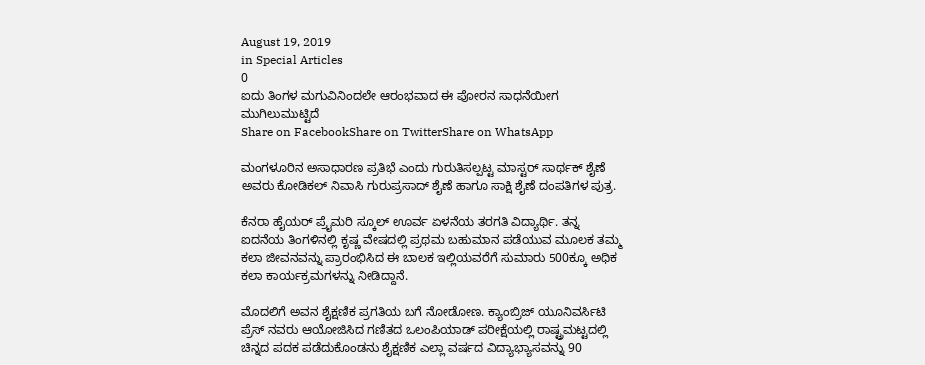August 19, 2019
in Special Articles
0
ಐದು ತಿಂಗಳ ಮಗುವಿನಿಂದಲೇ ಆರಂಭವಾದ ಈ ಪೋರನ ಸಾಧನೆಯೀಗ ಮುಗಿಲುಮುಟ್ಟಿದೆ
Share on FacebookShare on TwitterShare on WhatsApp

ಮಂಗಳೂರಿನ ಅಸಾಧಾರಣ ಪ್ರತಿಭೆ ಎಂದು ಗುರುತಿಸಲ್ಪಟ್ಟ ಮಾಸ್ಟರ್ ಸಾರ್ಥಕ್ ಶೈಣೆ ಅವರು ಕೋಡಿಕಲ್ ನಿವಾಸಿ ಗುರುಪ್ರಸಾದ್ ಶೈಣೆ ಹಾಗೂ ಸಾಕ್ಷಿ ಶೈಣೆ ದಂಪತಿಗಳ ಪುತ್ರ.

ಕೆನರಾ ಹೈಯರ್ ಪ್ರೈಮರಿ ಸ್ಕೂಲ್ ಊರ್ವ ಏಳನೆಯ ತರಗತಿ ವಿದ್ಯಾರ್ಥಿ. ತನ್ನ ಐದನೆಯ ತಿಂಗಳಿನಲ್ಲಿ ಕೃಷ್ಣ ವೇಷದಲ್ಲಿ ಪ್ರಥಮ ಬಹುಮಾನ ಪಡೆಯುವ ಮೂಲಕ ತಮ್ಮ ಕಲಾ ಜೀವನವನ್ನು ಪ್ರಾರಂಭಿಸಿದ ಈ ಬಾಲಕ ಇಲ್ಲಿಯವರೆಗೆ ಸುಮಾರು 500ಕ್ಕೂ ಅಧಿಕ ಕಲಾ ಕಾರ್ಯಕ್ರಮಗಳನ್ನು ನೀಡಿದ್ದಾನೆ.

ಮೊದಲಿಗೆ ಅವನ ಶೈಕ್ಷಣಿಕ ಪ್ರಗತಿಯ ಬಗೆ ನೋಡೋಣ. ಕ್ಯಾಂಬ್ರಿಜ್ ಯೂನಿವರ್ಸಿಟಿ ಪ್ರೆಸ್ ನವರು ಆಯೋಜಿಸಿದ ಗಣಿತದ ಒಲಂಪಿಯಾಡ್ ಪರೀಕ್ಷೆಯಲ್ಲಿ ರಾಷ್ಟ್ರಮಟ್ಟದಲ್ಲಿ ಚಿನ್ನದ ಪದಕ ಪಡೆದುಕೊಂಡನು ಶೈಕ್ಷಣಿಕ ಎಲ್ಲಾ ವರ್ಷದ ವಿದ್ಯಾಭ್ಯಾಸವನ್ನು 90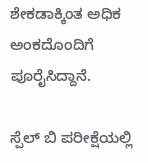ಶೇಕಡಾಕ್ಕಿಂತ ಅಧಿಕ ಅಂಕದೊಂದಿಗೆ ಪೂರೈಸಿದ್ದಾನೆ.

ಸ್ಪೆಲ್ ಬಿ ಪರೀಕ್ಷೆಯಲ್ಲಿ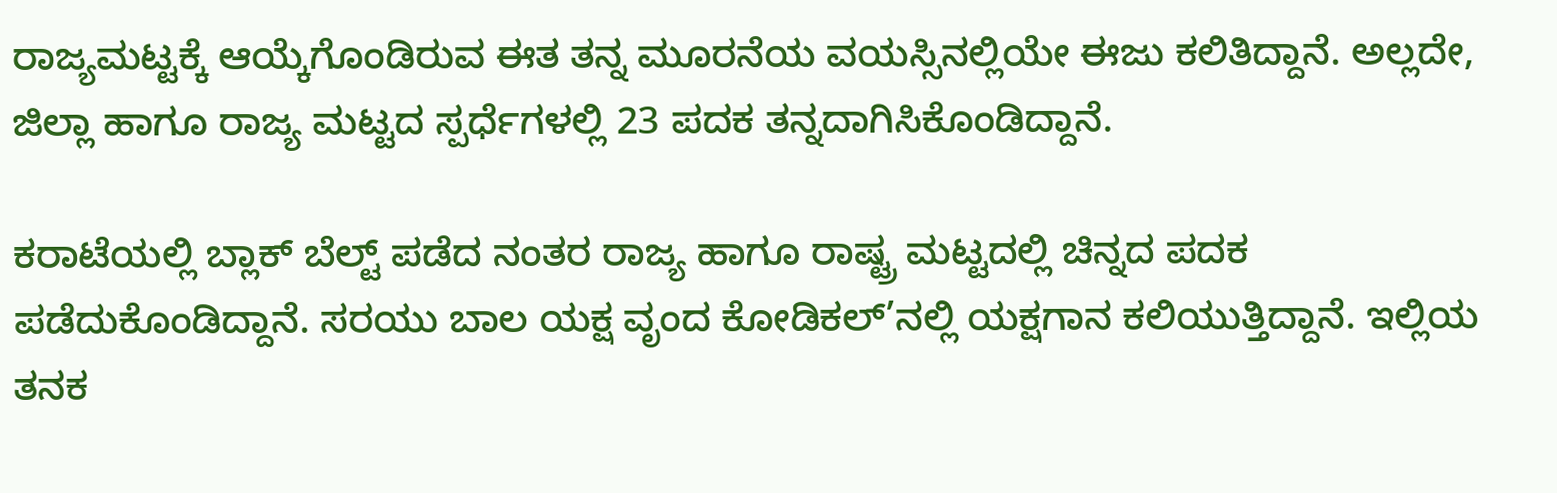ರಾಜ್ಯಮಟ್ಟಕ್ಕೆ ಆಯ್ಕೆಗೊಂಡಿರುವ ಈತ ತನ್ನ ಮೂರನೆಯ ವಯಸ್ಸಿನಲ್ಲಿಯೇ ಈಜು ಕಲಿತಿದ್ದಾನೆ. ಅಲ್ಲದೇ, ಜಿಲ್ಲಾ ಹಾಗೂ ರಾಜ್ಯ ಮಟ್ಟದ ಸ್ಪರ್ಧೆಗಳಲ್ಲಿ 23 ಪದಕ ತನ್ನದಾಗಿಸಿಕೊಂಡಿದ್ದಾನೆ.

ಕರಾಟೆಯಲ್ಲಿ ಬ್ಲಾಕ್ ಬೆಲ್ಟ್‌ ಪಡೆದ ನಂತರ ರಾಜ್ಯ ಹಾಗೂ ರಾಷ್ಟ್ರ ಮಟ್ಟದಲ್ಲಿ ಚಿನ್ನದ ಪದಕ ಪಡೆದುಕೊಂಡಿದ್ದಾನೆ. ಸರಯು ಬಾಲ ಯಕ್ಷ ವೃಂದ ಕೋಡಿಕಲ್’ನಲ್ಲಿ ಯಕ್ಷಗಾನ ಕಲಿಯುತ್ತಿದ್ದಾನೆ. ಇಲ್ಲಿಯ ತನಕ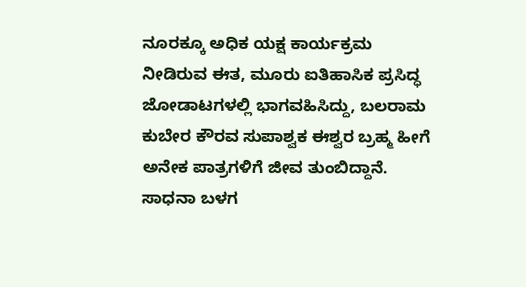ನೂರಕ್ಕೂ ಅಧಿಕ ಯಕ್ಷ ಕಾರ್ಯಕ್ರಮ ನೀಡಿರುವ ಈತ, ಮೂರು ಐತಿಹಾಸಿಕ ಪ್ರಸಿದ್ಧ ಜೋಡಾಟಗಳಲ್ಲಿ ಭಾಗವಹಿಸಿದ್ದು, ಬಲರಾಮ ಕುಬೇರ ಕೌರವ ಸುಪಾಶ್ವಕ ಈಶ್ವರ ಬ್ರಹ್ಮ ಹೀಗೆ ಅನೇಕ ಪಾತ್ರಗಳಿಗೆ ಜೀವ ತುಂಬಿದ್ದಾನೆ. ಸಾಧನಾ ಬಳಗ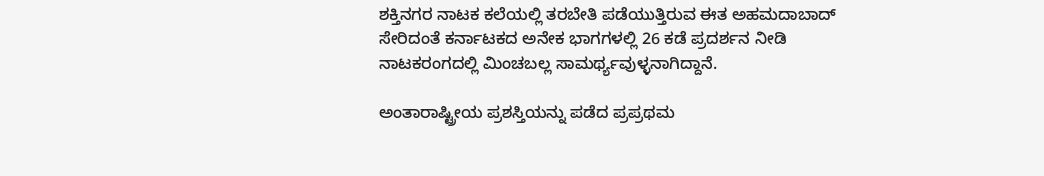ಶಕ್ತಿನಗರ ನಾಟಕ ಕಲೆಯಲ್ಲಿ ತರಬೇತಿ ಪಡೆಯುತ್ತಿರುವ ಈತ ಅಹಮದಾಬಾದ್ ಸೇರಿದಂತೆ ಕರ್ನಾಟಕದ ಅನೇಕ ಭಾಗಗಳಲ್ಲಿ 26 ಕಡೆ ಪ್ರದರ್ಶನ ನೀಡಿ ನಾಟಕರಂಗದಲ್ಲಿ ಮಿಂಚಬಲ್ಲ ಸಾಮರ್ಥ್ಯವುಳ್ಳನಾಗಿದ್ದಾನೆ.

ಅಂತಾರಾಷ್ಟ್ರೀಯ ಪ್ರಶಸ್ತಿಯನ್ನು ಪಡೆದ ಪ್ರಪ್ರಥಮ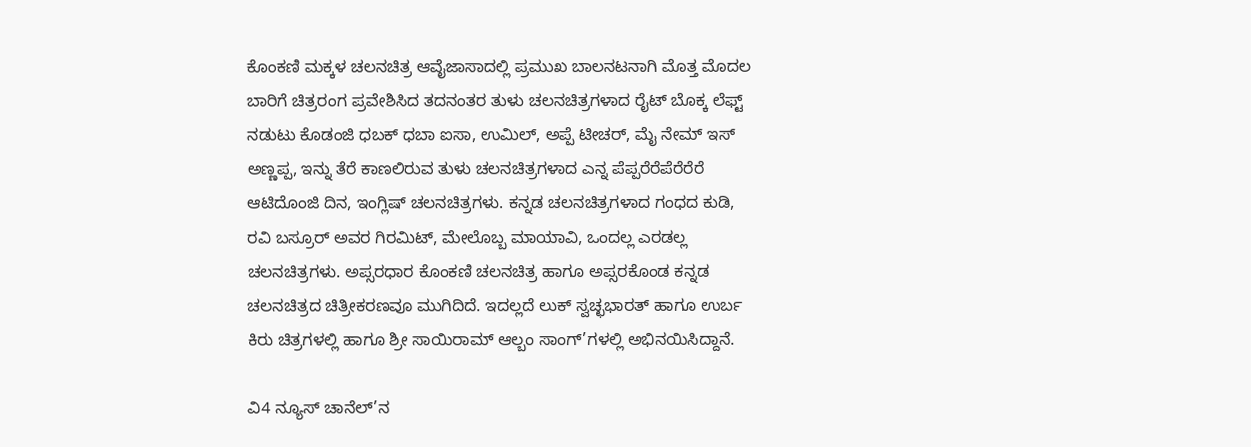ಕೊಂಕಣಿ ಮಕ್ಕಳ ಚಲನಚಿತ್ರ ಆವೈಜಾಸಾದಲ್ಲಿ ಪ್ರಮುಖ ಬಾಲನಟನಾಗಿ ಮೊತ್ತ ಮೊದಲ ಬಾರಿಗೆ ಚಿತ್ರರಂಗ ಪ್ರವೇಶಿಸಿದ ತದನಂತರ ತುಳು ಚಲನಚಿತ್ರಗಳಾದ ರೈಟ್ ಬೊಕ್ಕ ಲೆಫ್ಟ್‌ ನಡುಟು ಕೊಡಂಜಿ ಧಬಕ್ ಧಬಾ ಐಸಾ, ಉಮಿಲ್, ಅಪ್ಪೆ ಟೀಚರ್, ಮೈ ನೇಮ್ ಇಸ್ ಅಣ್ಣಪ್ಪ, ಇನ್ನು ತೆರೆ ಕಾಣಲಿರುವ ತುಳು ಚಲನಚಿತ್ರಗಳಾದ ಎನ್ನ ಪೆಪ್ಪರೆರೆಪೆರೆರೆರೆ ಆಟಿದೊಂಜಿ ದಿನ, ಇಂಗ್ಲಿಷ್ ಚಲನಚಿತ್ರಗಳು. ಕನ್ನಡ ಚಲನಚಿತ್ರಗಳಾದ ಗಂಧದ ಕುಡಿ, ರವಿ ಬಸ್ರೂರ್ ಅವರ ಗಿರಮಿಟ್, ಮೇಲೊಬ್ಬ ಮಾಯಾವಿ, ಒಂದಲ್ಲ ಎರಡಲ್ಲ ಚಲನಚಿತ್ರಗಳು. ಅಪ್ಸರಧಾರ ಕೊಂಕಣಿ ಚಲನಚಿತ್ರ ಹಾಗೂ ಅಪ್ಸರಕೊಂಡ ಕನ್ನಡ ಚಲನಚಿತ್ರದ ಚಿತ್ರೀಕರಣವೂ ಮುಗಿದಿದೆ. ಇದಲ್ಲದೆ ಲುಕ್ ಸ್ವಚ್ಛಭಾರತ್ ಹಾಗೂ ಉರ್ಬ ಕಿರು ಚಿತ್ರಗಳಲ್ಲಿ ಹಾಗೂ ಶ್ರೀ ಸಾಯಿರಾಮ್ ಆಲ್ಬಂ ಸಾಂಗ್’ಗಳಲ್ಲಿ ಅಭಿನಯಿಸಿದ್ದಾನೆ.

ವಿ4 ನ್ಯೂಸ್ ಚಾನೆಲ್’ನ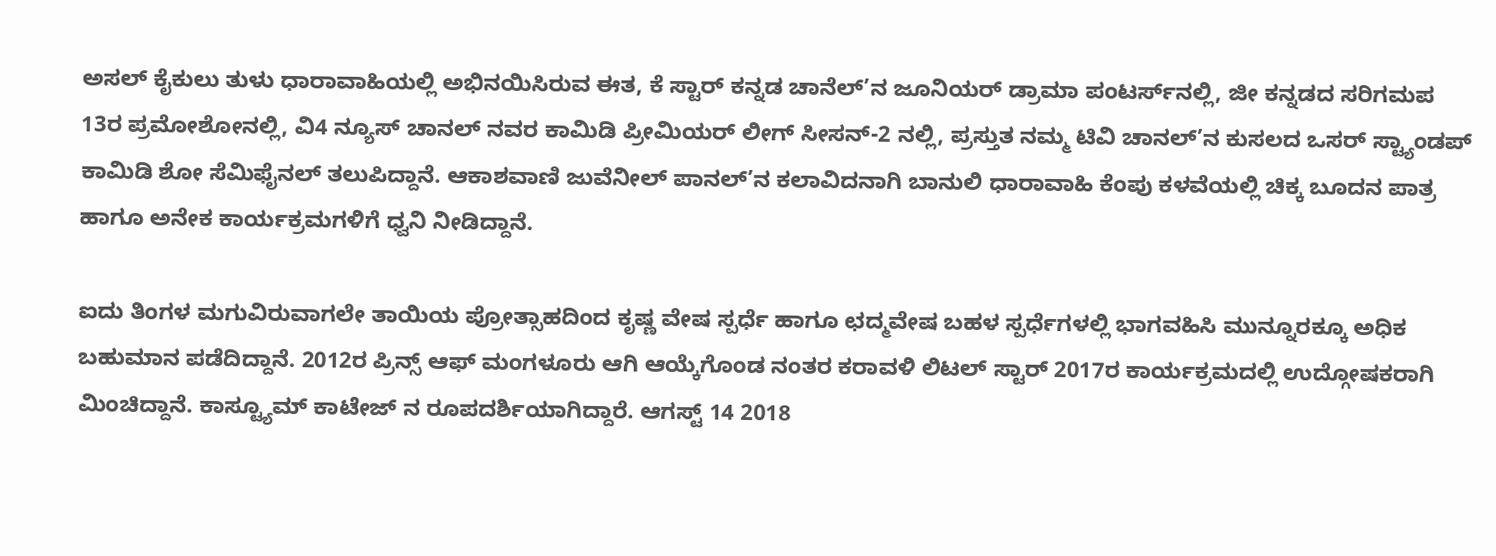ಅಸಲ್ ಕೈಕುಲು ತುಳು ಧಾರಾವಾಹಿಯಲ್ಲಿ ಅಭಿನಯಿಸಿರುವ ಈತ, ಕೆ ಸ್ಟಾರ್ ಕನ್ನಡ ಚಾನೆಲ್’ನ ಜೂನಿಯರ್ ಡ್ರಾಮಾ ಪಂಟರ್ಸ್‌ನಲ್ಲಿ, ಜೀ ಕನ್ನಡದ ಸರಿಗಮಪ 13ರ ಪ್ರಮೋಶೋನಲ್ಲಿ, ವಿ4 ನ್ಯೂಸ್ ಚಾನಲ್ ನವರ ಕಾಮಿಡಿ ಪ್ರೀಮಿಯರ್ ಲೀಗ್ ಸೀಸನ್-2 ನಲ್ಲಿ, ಪ್ರಸ್ತುತ ನಮ್ಮ ಟಿವಿ ಚಾನಲ್’ನ ಕುಸಲದ ಒಸರ್ ಸ್ಟ್ಯಾಂಡಪ್ ಕಾಮಿಡಿ ಶೋ ಸೆಮಿಫೈನಲ್ ತಲುಪಿದ್ದಾನೆ. ಆಕಾಶವಾಣಿ ಜುವೆನೀಲ್ ಪಾನಲ್’ನ ಕಲಾವಿದನಾಗಿ ಬಾನುಲಿ ಧಾರಾವಾಹಿ ಕೆಂಪು ಕಳವೆಯಲ್ಲಿ ಚಿಕ್ಕ ಬೂದನ ಪಾತ್ರ ಹಾಗೂ ಅನೇಕ ಕಾರ್ಯಕ್ರಮಗಳಿಗೆ ಧ್ವನಿ ನೀಡಿದ್ದಾನೆ.

ಐದು ತಿಂಗಳ ಮಗುವಿರುವಾಗಲೇ ತಾಯಿಯ ಪ್ರೋತ್ಸಾಹದಿಂದ ಕೃಷ್ಣ ವೇಷ ಸ್ಪರ್ಧೆ ಹಾಗೂ ಛದ್ಮವೇಷ ಬಹಳ ಸ್ಪರ್ಧೆಗಳಲ್ಲಿ ಭಾಗವಹಿಸಿ ಮುನ್ನೂರಕ್ಕೂ ಅಧಿಕ ಬಹುಮಾನ ಪಡೆದಿದ್ದಾನೆ. 2012ರ ಪ್ರಿನ್ಸ್‌ ಆಫ್ ಮಂಗಳೂರು ಆಗಿ ಆಯ್ಕೆಗೊಂಡ ನಂತರ ಕರಾವಳಿ ಲಿಟಲ್ ಸ್ಟಾರ್ 2017ರ ಕಾರ್ಯಕ್ರಮದಲ್ಲಿ ಉದ್ಗೋಷಕರಾಗಿ ಮಿಂಚಿದ್ದಾನೆ. ಕಾಸ್ಟ್ಯೂಮ್ ಕಾಟೇಜ್ ನ ರೂಪದರ್ಶಿಯಾಗಿದ್ದಾರೆ. ಆಗಸ್ಟ್‌ 14 2018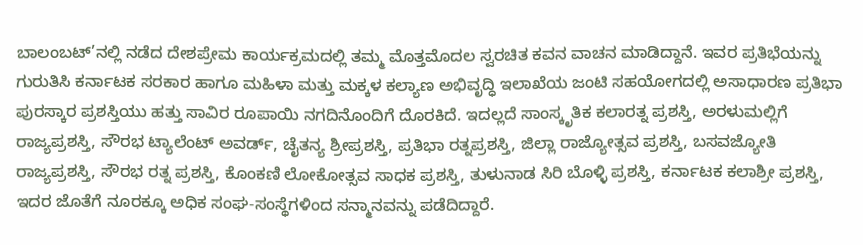ಬಾಲಂಬಟ್’ನಲ್ಲಿ ನಡೆದ ದೇಶಪ್ರೇಮ ಕಾರ್ಯಕ್ರಮದಲ್ಲಿ ತಮ್ಮ ಮೊತ್ತಮೊದಲ ಸ್ವರಚಿತ ಕವನ ವಾಚನ ಮಾಡಿದ್ದಾನೆ. ಇವರ ಪ್ರತಿಭೆಯನ್ನು ಗುರುತಿಸಿ ಕರ್ನಾಟಕ ಸರಕಾರ ಹಾಗೂ ಮಹಿಳಾ ಮತ್ತು ಮಕ್ಕಳ ಕಲ್ಯಾಣ ಅಭಿವೃದ್ಧಿ ಇಲಾಖೆಯ ಜಂಟಿ ಸಹಯೋಗದಲ್ಲಿ ಅಸಾಧಾರಣ ಪ್ರತಿಭಾ ಪುರಸ್ಕಾರ ಪ್ರಶಸ್ತಿಯು ಹತ್ತು ಸಾವಿರ ರೂಪಾಯಿ ನಗದಿನೊಂದಿಗೆ ದೊರಕಿದೆ. ಇದಲ್ಲದೆ ಸಾಂಸ್ಕೃತಿಕ ಕಲಾರತ್ನ ಪ್ರಶಸ್ತಿ, ಅರಳುಮಲ್ಲಿಗೆ ರಾಜ್ಯಪ್ರಶಸ್ತಿ, ಸೌರಭ ಟ್ಯಾಲೆಂಟ್ ಅವರ್ಡ್, ಚೈತನ್ಯ ಶ್ರೀಪ್ರಶಸ್ತಿ, ಪ್ರತಿಭಾ ರತ್ನಪ್ರಶಸ್ತಿ, ಜಿಲ್ಲಾ ರಾಜ್ಯೋತ್ಸವ ಪ್ರಶಸ್ತಿ, ಬಸವಜ್ಯೋತಿ ರಾಜ್ಯಪ್ರಶಸ್ತಿ, ಸೌರಭ ರತ್ನ ಪ್ರಶಸ್ತಿ, ಕೊಂಕಣಿ ಲೋಕೋತ್ಸವ ಸಾಧಕ ಪ್ರಶಸ್ತಿ, ತುಳುನಾಡ ಸಿರಿ ಬೊಳ್ಳಿ ಪ್ರಶಸ್ತಿ, ಕರ್ನಾಟಕ ಕಲಾಶ್ರೀ ಪ್ರಶಸ್ತಿ, ಇದರ ಜೊತೆಗೆ ನೂರಕ್ಕೂ ಅಧಿಕ ಸಂಘ-ಸಂಸ್ಥೆಗಳಿಂದ ಸನ್ಮಾನವನ್ನು ಪಡೆದಿದ್ದಾರೆ.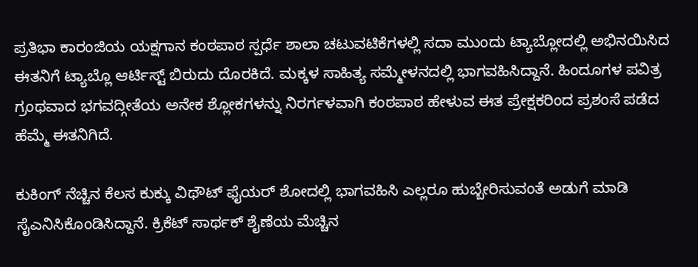ಪ್ರತಿಭಾ ಕಾರಂಜಿಯ ಯಕ್ಷಗಾನ ಕಂಠಪಾಠ ಸ್ಪರ್ಧೆ ಶಾಲಾ ಚಟುವಟಿಕೆಗಳಲ್ಲಿ ಸದಾ ಮುಂದು ಟ್ಯಾಬ್ಲೋದಲ್ಲಿ ಅಭಿನಯಿಸಿದ ಈತನಿಗೆ ಟ್ಯಾಬ್ಲೊ ಆರ್ಟಿಸ್ಟ್‌ ಬಿರುದು ದೊರಕಿದೆ. ಮಕ್ಕಳ ಸಾಹಿತ್ಯ ಸಮ್ಮೇಳನದಲ್ಲಿ ಭಾಗವಹಿಸಿದ್ದಾನೆ. ಹಿಂದೂಗಳ ಪವಿತ್ರ ಗ್ರಂಥವಾದ ಭಗವದ್ಗೀತೆಯ ಅನೇಕ ಶ್ಲೋಕಗಳನ್ನು ನಿರರ್ಗಳವಾಗಿ ಕಂಠಪಾಠ ಹೇಳುವ ಈತ ಪ್ರೇಕ್ಷಕರಿಂದ ಪ್ರಶಂಸೆ ಪಡೆದ ಹೆಮ್ಮೆ ಈತನಿಗಿದೆ.

ಕುಕಿಂಗ್ ನೆಚ್ಚಿನ ಕೆಲಸ ಕುಕ್ಕು ವಿಥೌಟ್ ಫೈಯರ್ ಶೋದಲ್ಲಿ ಭಾಗವಹಿಸಿ ಎಲ್ಲರೂ ಹುಬ್ಬೇರಿಸುವಂತೆ ಅಡುಗೆ ಮಾಡಿ ಸೈಎನಿಸಿಕೊಂಡಿಸಿದ್ದಾನೆ. ಕ್ರಿಕೆಟ್ ಸಾರ್ಥಕ್ ಶೈಣೆಯ ಮೆಚ್ಚಿನ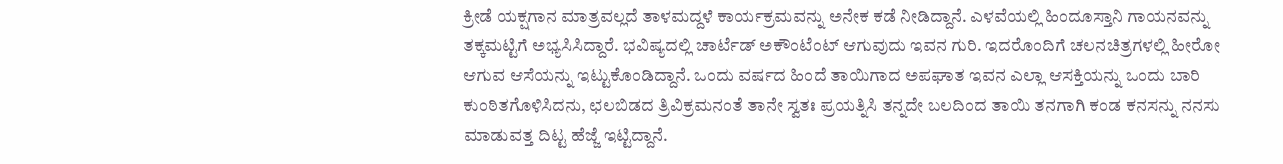ಕ್ರೀಡೆ ಯಕ್ಷಗಾನ ಮಾತ್ರವಲ್ಲದೆ ತಾಳಮದ್ದಳೆ ಕಾರ್ಯಕ್ರಮವನ್ನು ಅನೇಕ ಕಡೆ ನೀಡಿದ್ದಾನೆ. ಎಳವೆಯಲ್ಲಿ ಹಿಂದೂಸ್ತಾನಿ ಗಾಯನವನ್ನು ತಕ್ಕಮಟ್ಟಿಗೆ ಅಭ್ಯಸಿಸಿದ್ದಾರೆ. ಭವಿಷ್ಯದಲ್ಲಿ ಚಾರ್ಟೆಡ್ ಅಕೌಂಟೆಂಟ್ ಆಗುವುದು ಇವನ ಗುರಿ. ಇದರೊಂದಿಗೆ ಚಲನಚಿತ್ರಗಳಲ್ಲಿ ಹೀರೋ ಆಗುವ ಆಸೆಯನ್ನು ಇಟ್ಟುಕೊಂಡಿದ್ದಾನೆ. ಒಂದು ವರ್ಷದ ಹಿಂದೆ ತಾಯಿಗಾದ ಅಪಘಾತ ಇವನ ಎಲ್ಲಾ ಆಸಕ್ತಿಯನ್ನು ಒಂದು ಬಾರಿ ಕುಂಠಿತಗೊಳಿಸಿದನು, ಛಲಬಿಡದ ತ್ರಿವಿಕ್ರಮನಂತೆ ತಾನೇ ಸ್ವತಃ ಪ್ರಯತ್ನಿಸಿ ತನ್ನದೇ ಬಲದಿಂದ ತಾಯಿ ತನಗಾಗಿ ಕಂಡ ಕನಸನ್ನು ನನಸು ಮಾಡುವತ್ತ ದಿಟ್ಟ ಹೆಜ್ಜೆ ಇಟ್ಟಿದ್ದಾನೆ.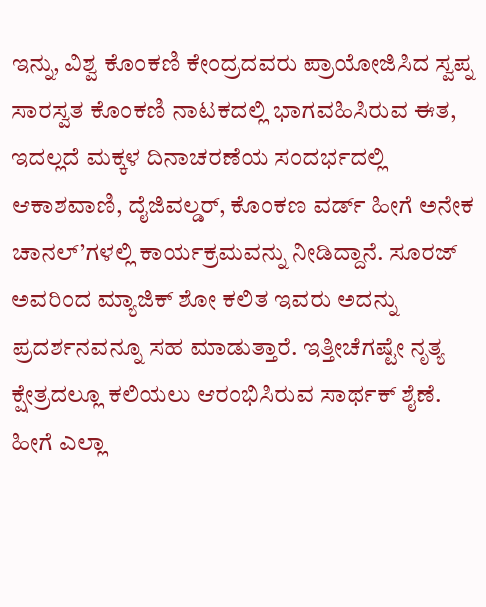ಇನ್ನು, ವಿಶ್ವ ಕೊಂಕಣಿ ಕೇಂದ್ರದವರು ಪ್ರಾಯೋಜಿಸಿದ ಸ್ವಪ್ನ ಸಾರಸ್ವತ ಕೊಂಕಣಿ ನಾಟಕದಲ್ಲಿ ಭಾಗವಹಿಸಿರುವ ಈತ, ಇದಲ್ಲದೆ ಮಕ್ಕಳ ದಿನಾಚರಣೆಯ ಸಂದರ್ಭದಲ್ಲಿ ಆಕಾಶವಾಣಿ, ದೈಜಿವಲ್ಡರ್, ಕೊಂಕಣ ವರ್ಡ್ ಹೀಗೆ ಅನೇಕ ಚಾನಲ್’ಗಳಲ್ಲಿ ಕಾರ್ಯಕ್ರಮವನ್ನು ನೀಡಿದ್ದಾನೆ. ಸೂರಜ್ ಅವರಿಂದ ಮ್ಯಾಜಿಕ್ ಶೋ ಕಲಿತ ಇವರು ಅದನ್ನು ಪ್ರದರ್ಶನವನ್ನೂ ಸಹ ಮಾಡುತ್ತಾರೆ. ಇತ್ತೀಚೆಗಷ್ಟೇ ನೃತ್ಯ ಕ್ಷೇತ್ರದಲ್ಲೂ ಕಲಿಯಲು ಆರಂಭಿಸಿರುವ ಸಾರ್ಥಕ್ ಶೈಣೆ. ಹೀಗೆ ಎಲ್ಲಾ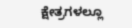ಕ್ಷೇತ್ರಗಳಲ್ಲೂ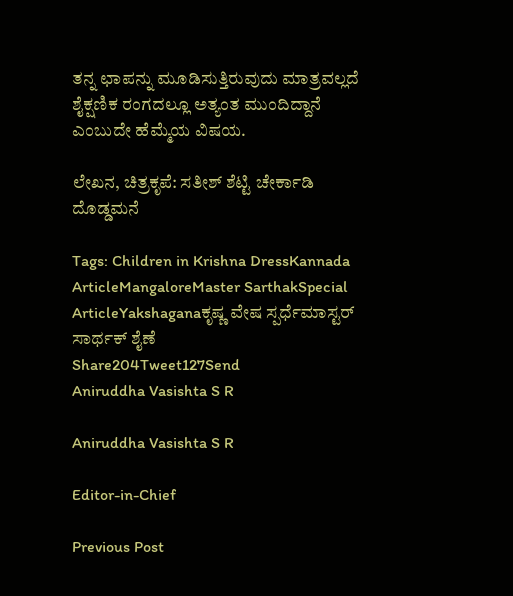ತನ್ನ ಛಾಪನ್ನು ಮೂಡಿಸುತ್ತಿರುವುದು ಮಾತ್ರವಲ್ಲದೆ ಶೈಕ್ಷಣಿಕ ರಂಗದಲ್ಲೂ ಅತ್ಯಂತ ಮುಂದಿದ್ದಾನೆ ಎಂಬುದೇ ಹೆಮ್ಮೆಯ ವಿಷಯ.

ಲೇಖನ, ಚಿತ್ರಕೃಪೆ: ಸತೀಶ್ ಶೆಟ್ಟಿ ಚೇರ್ಕಾಡಿ ದೊಡ್ಡಮನೆ

Tags: Children in Krishna DressKannada ArticleMangaloreMaster SarthakSpecial ArticleYakshaganaಕೃಷ್ಣ ವೇಷ ಸ್ಪರ್ಧೆಮಾಸ್ಟರ್ ಸಾರ್ಥಕ್ ಶೈಣೆ
Share204Tweet127Send
Aniruddha Vasishta S R

Aniruddha Vasishta S R

Editor-in-Chief

Previous Post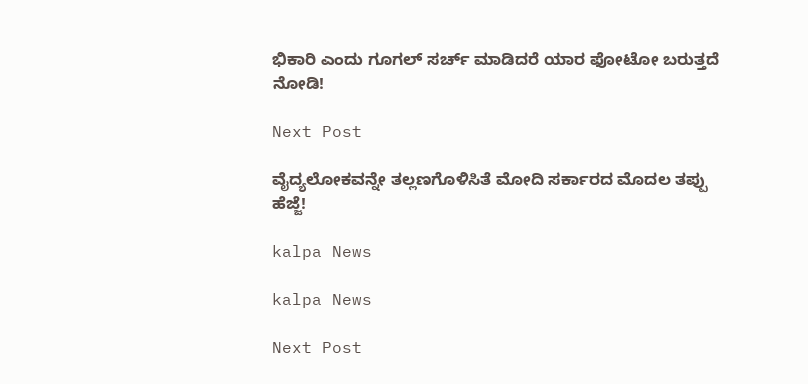ಭಿಕಾರಿ ಎಂದು ಗೂಗಲ್ ಸರ್ಚ್ ಮಾಡಿದರೆ ಯಾರ ಫೋಟೋ ಬರುತ್ತದೆ ನೋಡಿ!

Next Post

ವೈದ್ಯಲೋಕವನ್ನೇ ತಲ್ಲಣಗೊಳಿಸಿತೆ ಮೋದಿ ಸರ್ಕಾರದ ಮೊದಲ ತಪ್ಪು ಹೆಜ್ಜೆ!

kalpa News

kalpa News

Next Post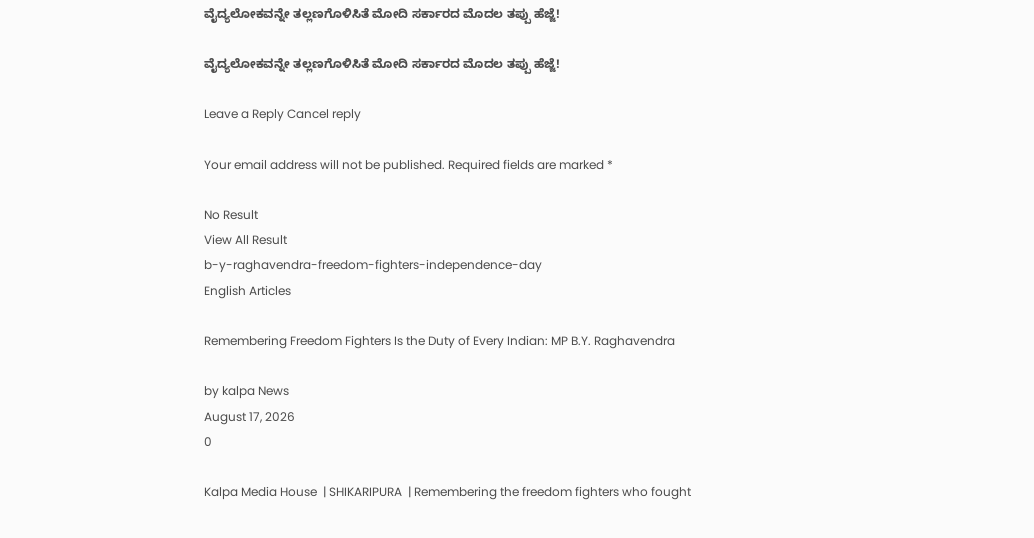ವೈದ್ಯಲೋಕವನ್ನೇ ತಲ್ಲಣಗೊಳಿಸಿತೆ ಮೋದಿ ಸರ್ಕಾರದ ಮೊದಲ ತಪ್ಪು ಹೆಜ್ಜೆ!

ವೈದ್ಯಲೋಕವನ್ನೇ ತಲ್ಲಣಗೊಳಿಸಿತೆ ಮೋದಿ ಸರ್ಕಾರದ ಮೊದಲ ತಪ್ಪು ಹೆಜ್ಜೆ!

Leave a Reply Cancel reply

Your email address will not be published. Required fields are marked *

No Result
View All Result
b-y-raghavendra-freedom-fighters-independence-day
English Articles

Remembering Freedom Fighters Is the Duty of Every Indian: MP B.Y. Raghavendra

by kalpa News
August 17, 2026
0

Kalpa Media House  | SHIKARIPURA  | Remembering the freedom fighters who fought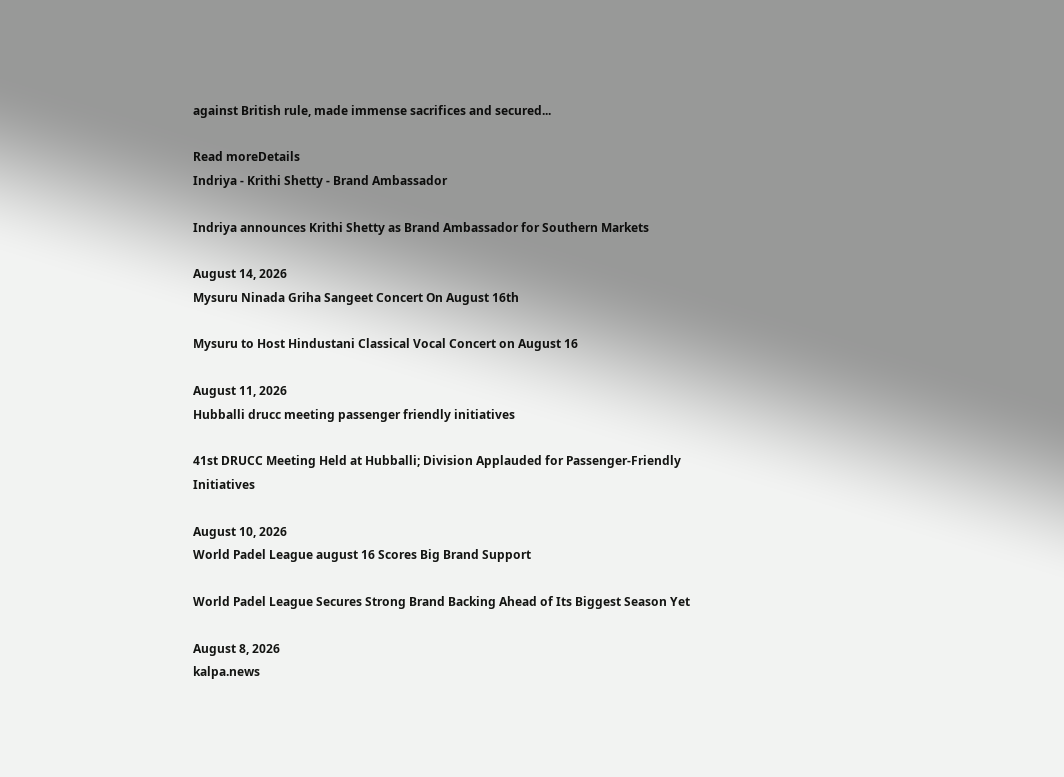against British rule, made immense sacrifices and secured...

Read moreDetails
Indriya - Krithi Shetty - Brand Ambassador

Indriya announces Krithi Shetty as Brand Ambassador for Southern Markets

August 14, 2026
Mysuru Ninada Griha Sangeet Concert On August 16th

Mysuru to Host Hindustani Classical Vocal Concert on August 16

August 11, 2026
Hubballi drucc meeting passenger friendly initiatives

41st DRUCC Meeting Held at Hubballi; Division Applauded for Passenger-Friendly Initiatives

August 10, 2026
World Padel League august 16 Scores Big Brand Support

World Padel League Secures Strong Brand Backing Ahead of Its Biggest Season Yet

August 8, 2026
kalpa.news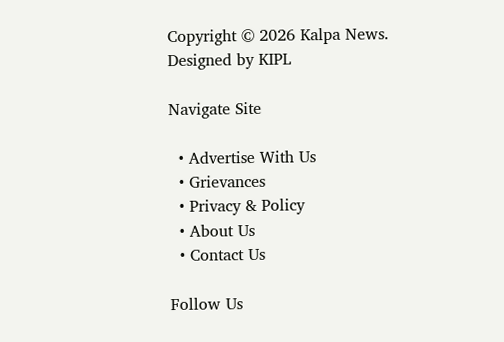Copyright © 2026 Kalpa News. Designed by KIPL

Navigate Site

  • Advertise With Us
  • Grievances
  • Privacy & Policy
  • About Us
  • Contact Us

Follow Us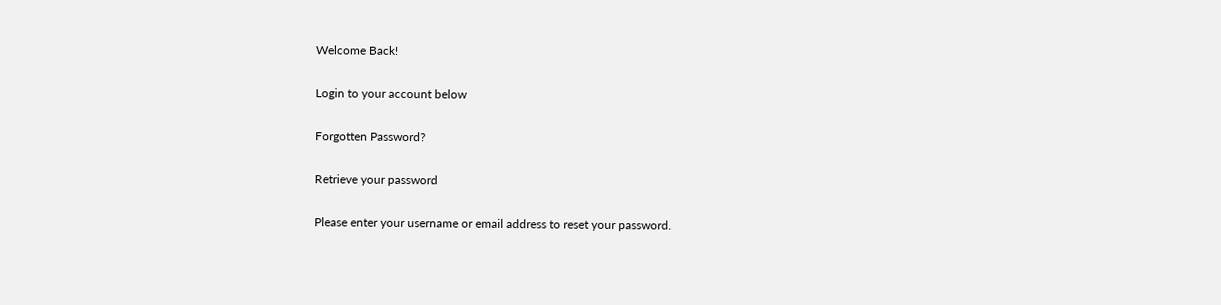Welcome Back!

Login to your account below

Forgotten Password?

Retrieve your password

Please enter your username or email address to reset your password.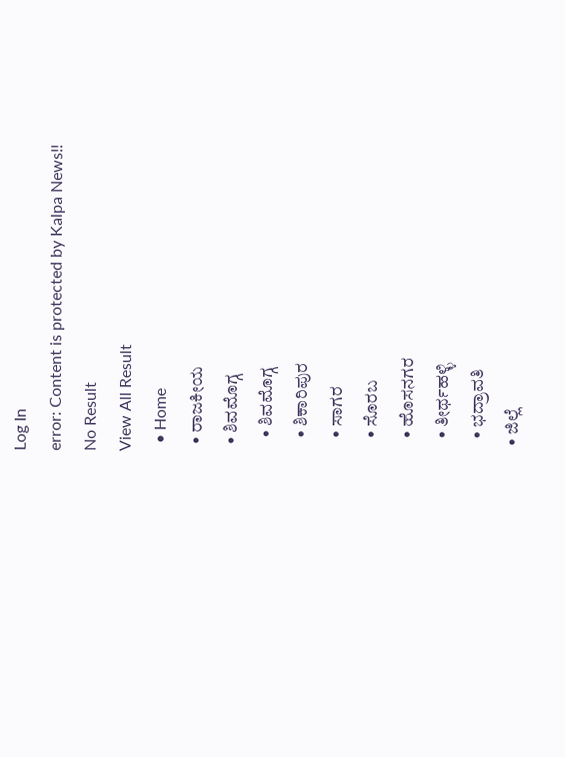Log In
error: Content is protected by Kalpa News!!
No Result
View All Result
  • Home
  • ರಾಜಕೀಯ
  • ಶಿವಮೊಗ್ಗ
    • ಶಿವಮೊಗ್ಗ
    • ಶಿಕಾರಿಪುರ
    • ಸಾಗರ
    • ಸೊರಬ
    • ಹೊಸನಗರ
    • ತೀರ್ಥಹಳ್ಳಿ
    • ಭದ್ರಾವತಿ
  • ಜಿಲ್ಲೆ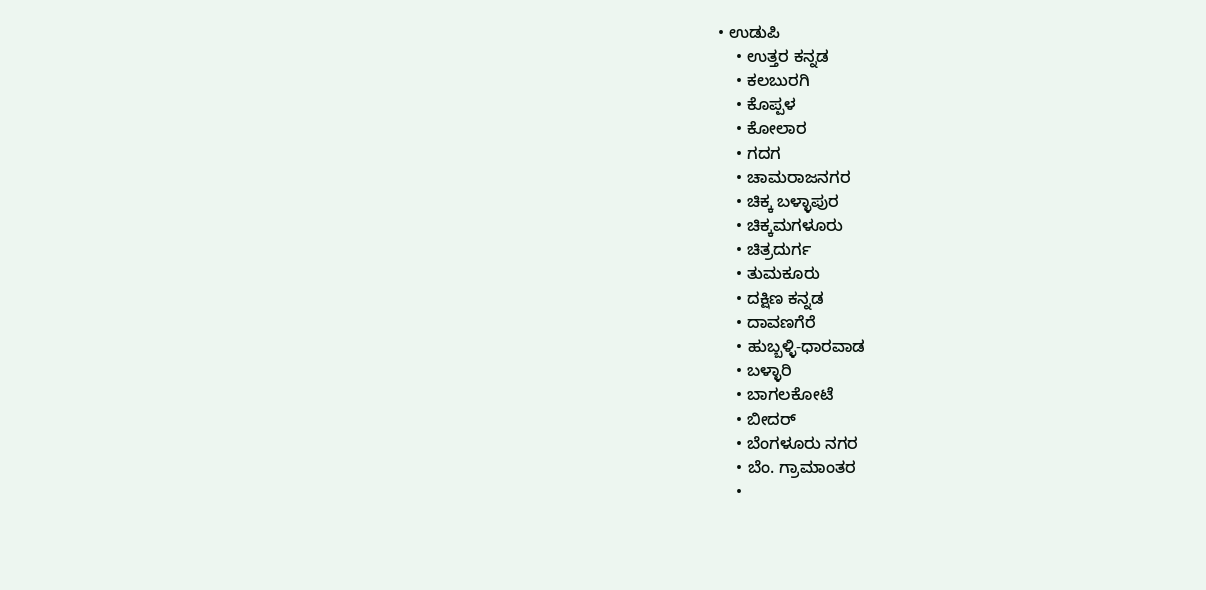• ಉಡುಪಿ
    • ಉತ್ತರ ಕನ್ನಡ
    • ಕಲಬುರಗಿ
    • ಕೊಪ್ಪಳ
    • ಕೋಲಾರ
    • ಗದಗ
    • ಚಾಮರಾಜನಗರ
    • ಚಿಕ್ಕ ಬಳ್ಳಾಪುರ
    • ಚಿಕ್ಕಮಗಳೂರು
    • ಚಿತ್ರದುರ್ಗ
    • ತುಮಕೂರು
    • ದಕ್ಷಿಣ ಕನ್ನಡ
    • ದಾವಣಗೆರೆ
    • ಹುಬ್ಬಳ್ಳಿ-ಧಾರವಾಡ
    • ಬಳ್ಳಾರಿ
    • ಬಾಗಲಕೋಟೆ
    • ಬೀದರ್
    • ಬೆಂಗಳೂರು ನಗರ
    • ಬೆಂ. ಗ್ರಾಮಾಂತರ
    •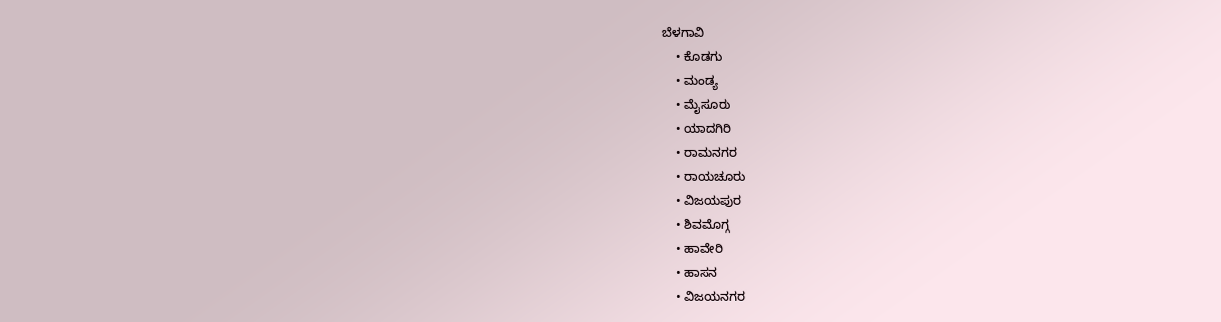ಬೆಳಗಾವಿ
    • ಕೊಡಗು
    • ಮಂಡ್ಯ
    • ಮೈಸೂರು
    • ಯಾದಗಿರಿ
    • ರಾಮನಗರ
    • ರಾಯಚೂರು
    • ವಿಜಯಪುರ
    • ಶಿವಮೊಗ್ಗ
    • ಹಾವೇರಿ
    • ಹಾಸನ
    • ವಿಜಯನಗರ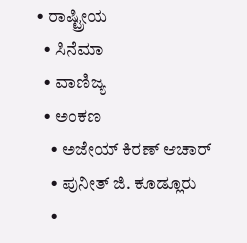• ರಾಷ್ಟ್ರೀಯ
  • ಸಿನೆಮಾ
  • ವಾಣಿಜ್ಯ
  • ಅಂಕಣ
    • ಅಜೇಯ್ ಕಿರಣ್ ಆಚಾರ್
    • ಪುನೀತ್ ಜಿ. ಕೂಡ್ಲೂರು
    •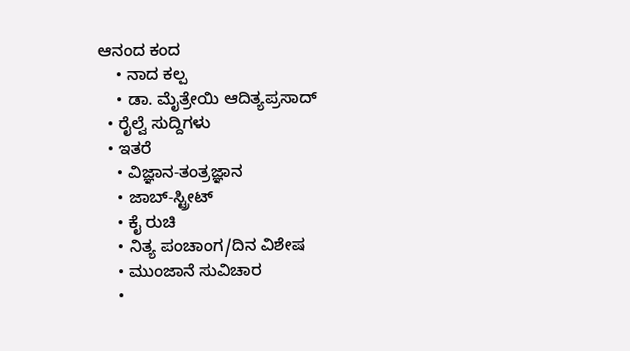ಆನಂದ ಕಂದ
    • ನಾದ ಕಲ್ಪ
    • ಡಾ. ಮೈತ್ರೇಯಿ ಆದಿತ್ಯಪ್ರಸಾದ್
  • ರೈಲ್ವೆ ಸುದ್ದಿಗಳು
  • ಇತರೆ
    • ವಿಜ್ಞಾನ-ತಂತ್ರಜ್ಞಾನ
    • ಜಾಬ್-ಸ್ಟ್ರೀಟ್
    • ಕೈ ರುಚಿ
    • ನಿತ್ಯ ಪಂಚಾಂಗ/ದಿನ ವಿಶೇಷ
    • ಮುಂಜಾನೆ ಸುವಿಚಾರ
    •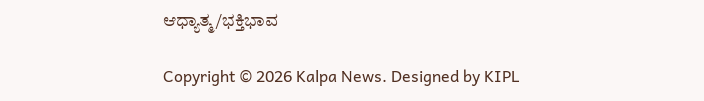ಆಧ್ಯಾತ್ಮ/ಭಕ್ತಿಭಾವ

Copyright © 2026 Kalpa News. Designed by KIPL